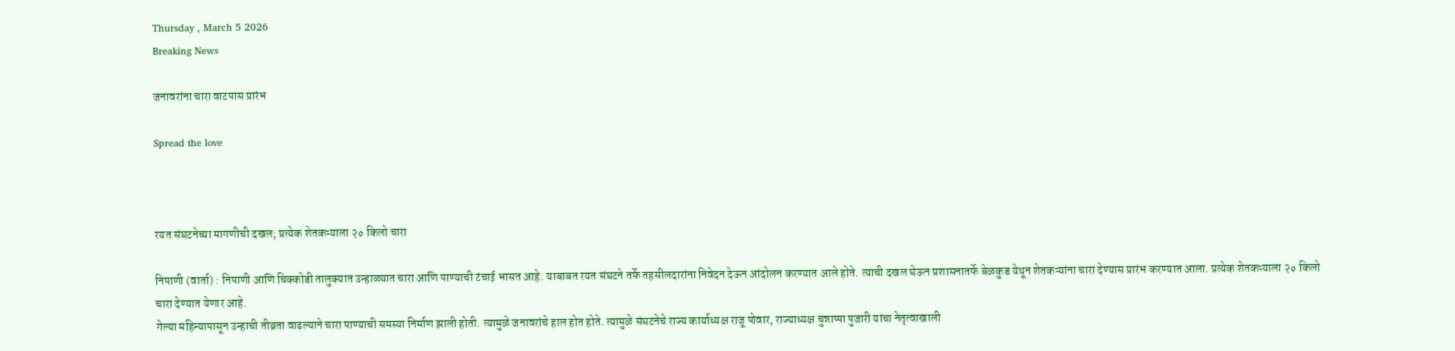Thursday , March 5 2026
Breaking News

जनावरांना चारा वाटपास प्रारंभ

Spread the love



रयत संघटनेच्या मागणीची दखल; प्रत्येक शेतकऱ्याला २० किलो चारा

निपाणी (वार्ता) : निपाणी आणि चिक्कोडी तालुक्यात उन्हाळ्यात चारा आणि पाण्याची टंचाई भासत आहे. याबाबत रयत संघटने तर्फे तहसीलदारांना निवेदन देऊन आंदोलन करण्यात आले होते. त्याची दखल घेऊन प्रशासनातर्फे बेळकुड येथून शेतकऱ्यांना चारा देण्यास प्रारंभ करण्यात आला. प्रत्येक शेतकऱ्याला २० किलो चारा देण्यात येणार आहे.
गेल्या महिन्यापासून उन्हाची तीव्रता वाढल्याने चारा पाण्याची समस्या निर्माण झाली होती. त्यामुळे जनावरांचे हाल होत होते. त्यामुळे संघटनेचे राज्य कार्याध्यक्ष राजू पोवार, राज्याध्यक्ष चुन्नाप्पा पुजारी यांचा नेतृत्वाखाली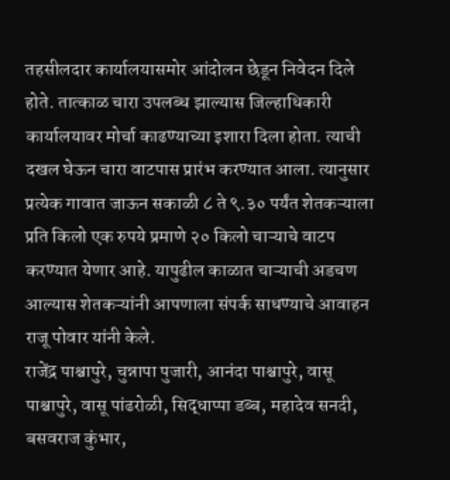तहसीलदार कार्यालयासमोर आंदोलन छेडून निवेदन दिले होते. तात्काळ चारा उपलब्ध झाल्यास जिल्हाधिकारी कार्यालयावर मोर्चा काढण्याच्या इशारा दिला होता. त्याची दखल घेऊन चारा वाटपास प्रारंभ करण्यात आला. त्यानुसार प्रत्येक गावात जाऊन सकाळी ८ ते ९.३० पर्यंत शेतकऱ्याला प्रति किलो एक रुपये प्रमाणे २० किलो चाऱ्याचे वाटप करण्यात येणार आहे. यापुढील काळात चाऱ्याची अडचण आल्यास शेतकऱ्यांनी आपणाला संपर्क साधण्याचे आवाहन राजू पोवार यांनी केले.
राजेंद्र पाश्चापुरे, चुन्नापा पुजारी, आनंदा पाश्चापुरे, वासू पाश्चापुरे, वासू पांढरोळी, सिद्धाप्पा डब्ब, महादेव सनदी, बसवराज कुंभार,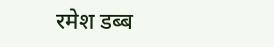रमेश डब्ब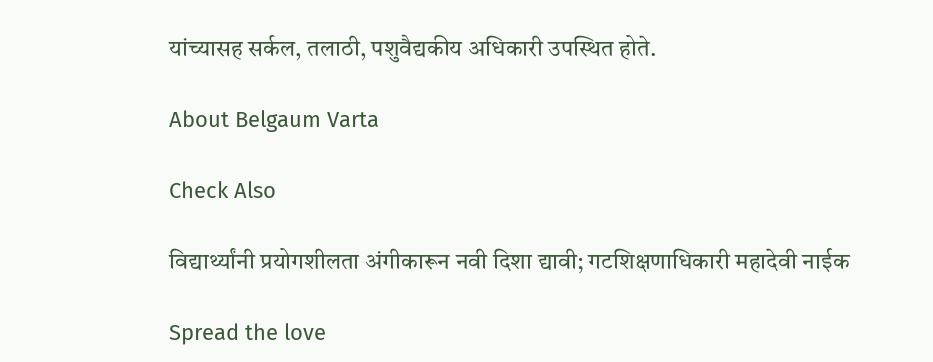यांच्यासह सर्कल, तलाठी, पशुवैद्यकीय अधिकारी उपस्थित होते.

About Belgaum Varta

Check Also

विद्यार्थ्यांनी प्रयोगशीलता अंगीकारून नवी दिशा द्यावी; गटशिक्षणाधिकारी महादेवी नाईक

Spread the love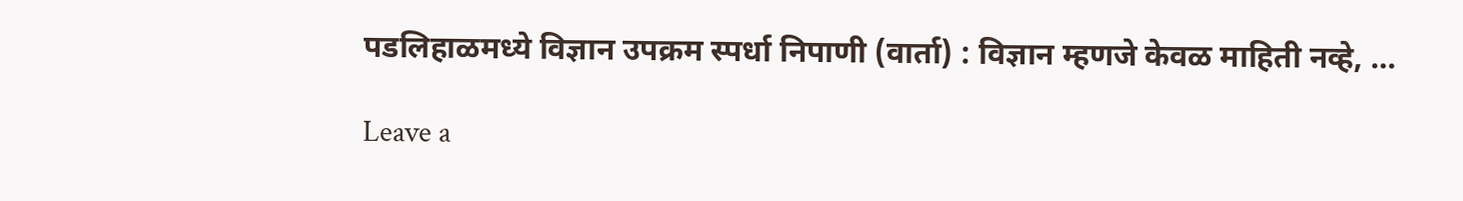पडलिहाळमध्ये विज्ञान उपक्रम स्पर्धा निपाणी (वार्ता) : विज्ञान म्हणजे केवळ माहिती नव्हे, …

Leave a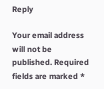Reply

Your email address will not be published. Required fields are marked *